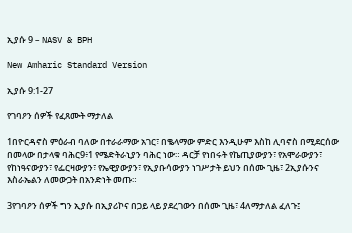ኢያሱ 9 – NASV & BPH

New Amharic Standard Version

ኢያሱ 9:1-27

የገባዖን ሰዎች የፈጸሙት ማታለል

1በዮርዳኖስ ምዕራብ ባለው በተራራማው አገር፣ በቈላማው ምድር እንዲሁም እስከ ሊባኖስ በሚደርሰው በመላው በታላቁ ባሕር9፥1 የሜድትራኒያን ባሕር ነው። ዳርቻ የነበሩት የኬጢያውያን፣ የአሞራውያን፣ የከነዓናውያን፣ የፌርዛውያን፣ የኤዊያውያን፣ የኢያቡሳውያን ነገሥታት ይህን በሰሙ ጊዜ፣ 2ኢያሱንና እስራኤልን ለመውጋት በአንድነት መጡ።

3የገባዖን ሰዎች ግን ኢያሱ በኢያሪኮና በጋይ ላይ ያደረገውን በሰሙ ጊዜ፣ 4ለማታለል ፈለጉ፤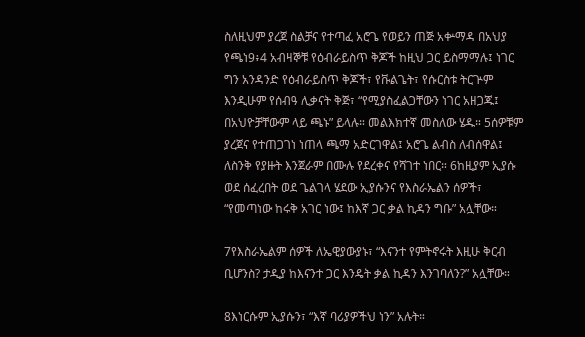ስለዚህም ያረጀ ስልቻና የተጣፈ አሮጌ የወይን ጠጅ አቍማዳ በአህያ የጫነ9፥4 አብዛኞቹ የዕብራይስጥ ቅጆች ከዚህ ጋር ይስማማሉ፤ ነገር ግን አንዳንድ የዕብራይስጥ ቅጆች፣ የቩልጌት፣ የሱርስቱ ትርጕም እንዲሁም የሰብዓ ሊቃናት ቅጅ፣ “የሚያስፈልጋቸውን ነገር አዘጋጁ፤ በአህዮቻቸውም ላይ ጫኑ” ይላሉ። መልእክተኛ መስለው ሄዱ። 5ሰዎቹም ያረጀና የተጠጋገነ ነጠላ ጫማ አድርገዋል፤ አሮጌ ልብስ ለብሰዋል፤ ለስንቅ የያዙት እንጀራም በሙሉ የደረቀና የሻገተ ነበር። 6ከዚያም ኢያሱ ወደ ሰፈረበት ወደ ጌልገላ ሄደው ኢያሱንና የእስራኤልን ሰዎች፣ “የመጣነው ከሩቅ አገር ነው፤ ከእኛ ጋር ቃል ኪዳን ግቡ” አሏቸው።

7የእስራኤልም ሰዎች ለኤዊያውያኑ፣ “እናንተ የምትኖሩት እዚሁ ቅርብ ቢሆንስ? ታዲያ ከእናንተ ጋር እንዴት ቃል ኪዳን እንገባለን?” አሏቸው።

8እነርሱም ኢያሱን፣ “እኛ ባሪያዎችህ ነን” አሉት።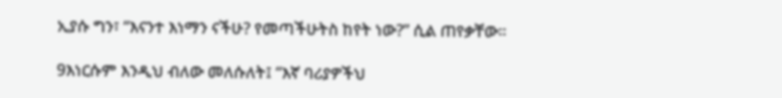ኢያሱ ግን፣ “እናንተ እነማን ናችሁ? የመጣችሁትስ ከየት ነው?” ሲል ጠየቃቸው።

9እነርሱም እንዲህ ብለው መለሱለት፤ “እኛ ባሪያዎችህ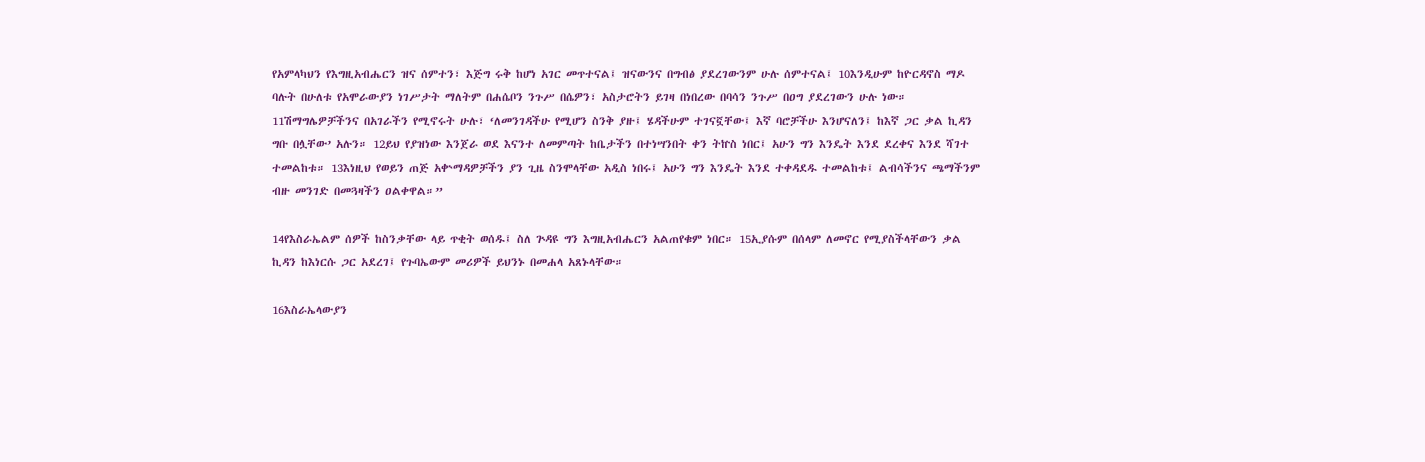የአምላካህን የእግዚአብሔርን ዝና ሰምተን፣ እጅግ ሩቅ ከሆነ አገር መጥተናል፤ ዝናውንና በግብፅ ያደረገውንም ሁሉ ሰምተናል፤ 10እንዲሁም ከዮርዳኖስ ማዶ ባሉት በሁለቱ የአሞራውያን ነገሥታት ማለትም በሐሴቦን ንጉሥ በሴዎን፣ አስታሮትን ይገዛ በነበረው በባሳን ንጉሥ በዐግ ያደረገውን ሁሉ ነው። 11ሽማግሌዎቻችንና በአገራችን የሚኖሩት ሁሉ፣ ‘ለመንገዳችሁ የሚሆን ስንቅ ያዙ፤ ሄዳችሁም ተገናኟቸው፤ እኛ ባሮቻችሁ እንሆናለን፤ ከእኛ ጋር ቃል ኪዳን ግቡ በሏቸው’ አሉን። 12ይህ የያዝነው እንጀራ ወደ እናንተ ለመምጣት ከቤታችን በተነሣንበት ቀን ትኵስ ነበር፤ አሁን ግን እንዴት እንደ ደረቀና እንደ ሻገተ ተመልከቱ። 13እነዚህ የወይን ጠጅ አቍማዳዎቻችን ያን ጊዜ ስንሞላቸው አዲስ ነበሩ፤ አሁን ግን እንዴት እንደ ተቀዳደዱ ተመልከቱ፤ ልብሳችንና ጫማችንም ብዙ መንገድ በመጓዛችን ዐልቀዋል።”

14የእስራኤልም ሰዎች ከስንቃቸው ላይ ጥቂት ወሰዱ፤ ስለ ጕዳዩ ግን እግዚአብሔርን አልጠየቁም ነበር። 15ኢያሱም በሰላም ለመኖር የሚያስችላቸውን ቃል ኪዳን ከእነርሱ ጋር አደረገ፤ የጉባኤውም መሪዎች ይህንኑ በመሐላ አጸኑላቸው።

16እስራኤላውያን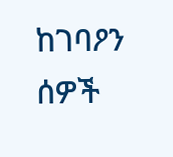ከገባዖን ሰዎች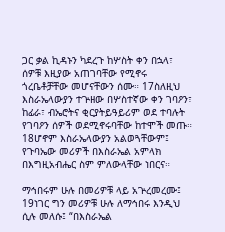ጋር ቃል ኪዳኑን ካደረጉ ከሦስት ቀን በኋላ፣ ሰዎቹ እዚያው አጠገባቸው የሚኖሩ ጎረቤቶቻቸው መሆናቸውን ሰሙ። 17ስለዚህ እስራኤላውያን ተጕዘው በሦስተኛው ቀን ገባዖን፣ ከፊራ፣ ብኤሮትና ቂርያትይዓይሪም ወደ ተባሉት የገባዖን ሰዎች ወደሚኖሩባቸው ከተሞች መጡ። 18ሆኖም እስራኤላውያን አልወጓቸውም፤ የጉባኤው መሪዎች በእስራኤል አምላክ በእግዚአብሔር ስም ምለውላቸው ነበርና።

ማኅበሩም ሁሉ በመሪዎቹ ላይ አጕረመረሙ፤ 19ነገር ግን መሪዎቹ ሁሉ ለማኅበሩ እንዲህ ሲሉ መለሱ፤ “በእስራኤል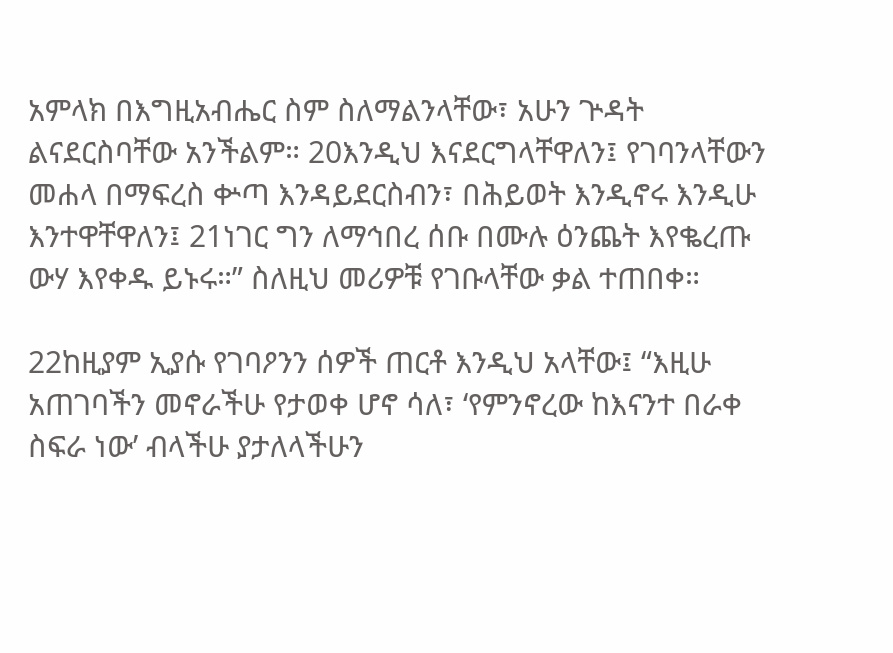አምላክ በእግዚአብሔር ስም ስለማልንላቸው፣ አሁን ጕዳት ልናደርስባቸው አንችልም። 20እንዲህ እናደርግላቸዋለን፤ የገባንላቸውን መሐላ በማፍረስ ቍጣ እንዳይደርስብን፣ በሕይወት እንዲኖሩ እንዲሁ እንተዋቸዋለን፤ 21ነገር ግን ለማኅበረ ሰቡ በሙሉ ዕንጨት እየቈረጡ ውሃ እየቀዱ ይኑሩ።” ስለዚህ መሪዎቹ የገቡላቸው ቃል ተጠበቀ።

22ከዚያም ኢያሱ የገባዖንን ሰዎች ጠርቶ እንዲህ አላቸው፤ “እዚሁ አጠገባችን መኖራችሁ የታወቀ ሆኖ ሳለ፣ ‘የምንኖረው ከእናንተ በራቀ ስፍራ ነው’ ብላችሁ ያታለላችሁን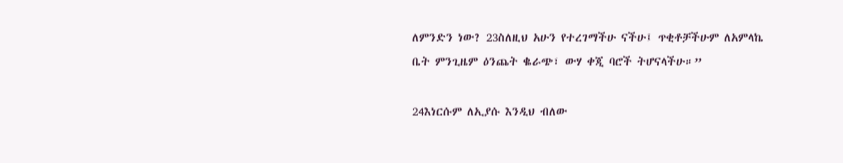ለምንድን ነው? 23ስለዚህ አሁን የተረገማችሁ ናችሁ፤ ጥቂቶቻችሁም ለአምላኬ ቤት ምንጊዜም ዕንጨት ቈራጭ፣ ውሃ ቀጂ ባሮች ትሆናላችሁ።”

24እነርሱም ለኢያሱ እንዲህ ብለው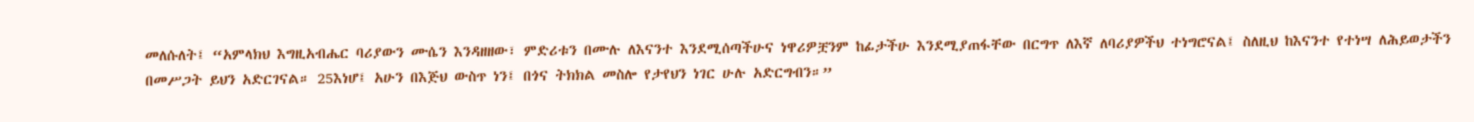መለሱለት፤ “አምላክህ እግዚአብሔር ባሪያውን ሙሴን እንዳዘዘው፣ ምድሪቱን በሙሉ ለእናንተ እንደሚሰጣችሁና ነዋሪዎቿንም ከፊታችሁ እንደሚያጠፋቸው በርግጥ ለእኛ ለባሪያዎችህ ተነግሮናል፤ ስለዚህ ከእናንተ የተነሣ ለሕይወታችን በመሥጋት ይህን አድርገናል። 25እነሆ፤ አሁን በእጅህ ውስጥ ነን፤ በጎና ትክክል መስሎ የታየህን ነገር ሁሉ አድርግብን።”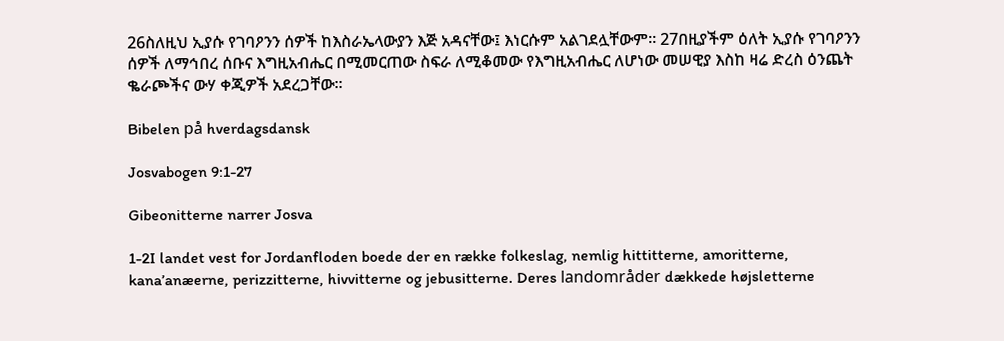26ስለዚህ ኢያሱ የገባዖንን ሰዎች ከእስራኤላውያን እጅ አዳናቸው፤ እነርሱም አልገደሏቸውም። 27በዚያችም ዕለት ኢያሱ የገባዖንን ሰዎች ለማኅበረ ሰቡና እግዚአብሔር በሚመርጠው ስፍራ ለሚቆመው የእግዚአብሔር ለሆነው መሠዊያ እስከ ዛሬ ድረስ ዕንጨት ቈራጮችና ውሃ ቀጂዎች አደረጋቸው።

Bibelen på hverdagsdansk

Josvabogen 9:1-27

Gibeonitterne narrer Josva

1-2I landet vest for Jordanfloden boede der en række folkeslag, nemlig hittitterne, amoritterne, kana’anæerne, perizzitterne, hivvitterne og jebusitterne. Deres landområder dækkede højsletterne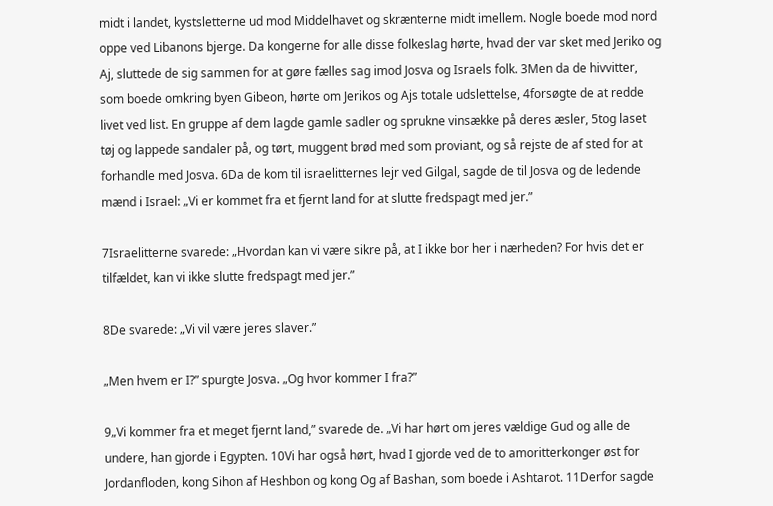midt i landet, kystsletterne ud mod Middelhavet og skrænterne midt imellem. Nogle boede mod nord oppe ved Libanons bjerge. Da kongerne for alle disse folkeslag hørte, hvad der var sket med Jeriko og Aj, sluttede de sig sammen for at gøre fælles sag imod Josva og Israels folk. 3Men da de hivvitter, som boede omkring byen Gibeon, hørte om Jerikos og Ajs totale udslettelse, 4forsøgte de at redde livet ved list. En gruppe af dem lagde gamle sadler og sprukne vinsække på deres æsler, 5tog laset tøj og lappede sandaler på, og tørt, muggent brød med som proviant, og så rejste de af sted for at forhandle med Josva. 6Da de kom til israelitternes lejr ved Gilgal, sagde de til Josva og de ledende mænd i Israel: „Vi er kommet fra et fjernt land for at slutte fredspagt med jer.”

7Israelitterne svarede: „Hvordan kan vi være sikre på, at I ikke bor her i nærheden? For hvis det er tilfældet, kan vi ikke slutte fredspagt med jer.”

8De svarede: „Vi vil være jeres slaver.”

„Men hvem er I?” spurgte Josva. „Og hvor kommer I fra?”

9„Vi kommer fra et meget fjernt land,” svarede de. „Vi har hørt om jeres vældige Gud og alle de undere, han gjorde i Egypten. 10Vi har også hørt, hvad I gjorde ved de to amoritterkonger øst for Jordanfloden, kong Sihon af Heshbon og kong Og af Bashan, som boede i Ashtarot. 11Derfor sagde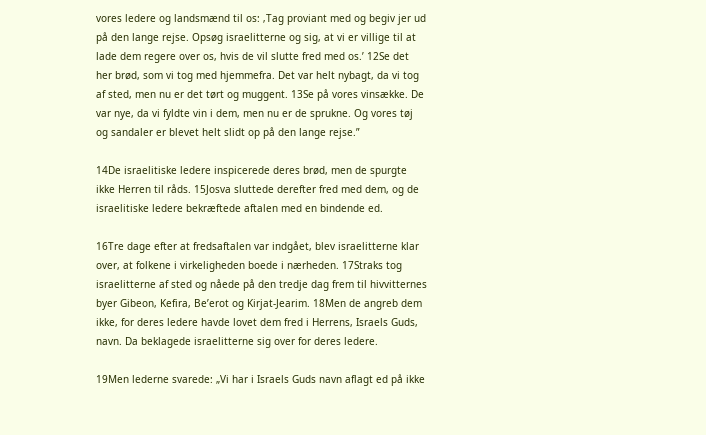vores ledere og landsmænd til os: ‚Tag proviant med og begiv jer ud på den lange rejse. Opsøg israelitterne og sig, at vi er villige til at lade dem regere over os, hvis de vil slutte fred med os.’ 12Se det her brød, som vi tog med hjemmefra. Det var helt nybagt, da vi tog af sted, men nu er det tørt og muggent. 13Se på vores vinsække. De var nye, da vi fyldte vin i dem, men nu er de sprukne. Og vores tøj og sandaler er blevet helt slidt op på den lange rejse.”

14De israelitiske ledere inspicerede deres brød, men de spurgte ikke Herren til råds. 15Josva sluttede derefter fred med dem, og de israelitiske ledere bekræftede aftalen med en bindende ed.

16Tre dage efter at fredsaftalen var indgået, blev israelitterne klar over, at folkene i virkeligheden boede i nærheden. 17Straks tog israelitterne af sted og nåede på den tredje dag frem til hivvitternes byer Gibeon, Kefira, Be’erot og Kirjat-Jearim. 18Men de angreb dem ikke, for deres ledere havde lovet dem fred i Herrens, Israels Guds, navn. Da beklagede israelitterne sig over for deres ledere.

19Men lederne svarede: „Vi har i Israels Guds navn aflagt ed på ikke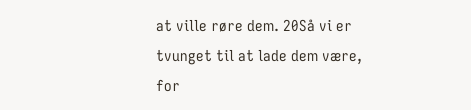at ville røre dem. 20Så vi er tvunget til at lade dem være, for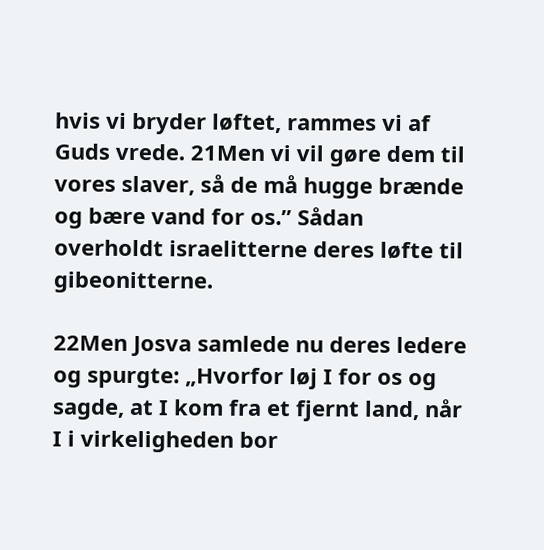hvis vi bryder løftet, rammes vi af Guds vrede. 21Men vi vil gøre dem til vores slaver, så de må hugge brænde og bære vand for os.” Sådan overholdt israelitterne deres løfte til gibeonitterne.

22Men Josva samlede nu deres ledere og spurgte: „Hvorfor løj I for os og sagde, at I kom fra et fjernt land, når I i virkeligheden bor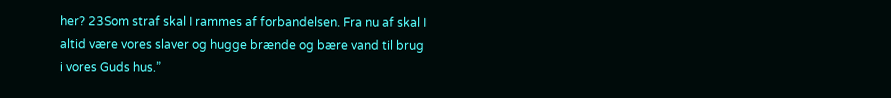her? 23Som straf skal I rammes af forbandelsen. Fra nu af skal I altid være vores slaver og hugge brænde og bære vand til brug i vores Guds hus.”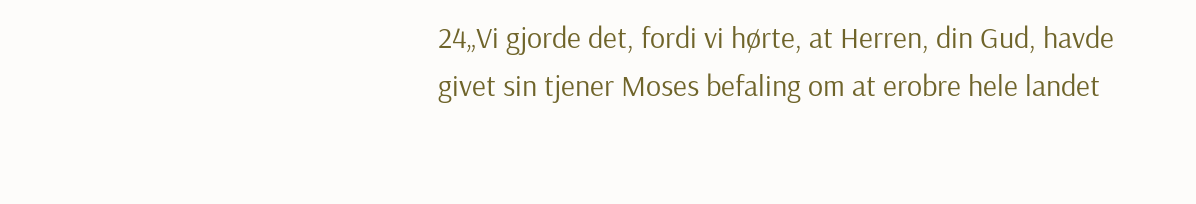24„Vi gjorde det, fordi vi hørte, at Herren, din Gud, havde givet sin tjener Moses befaling om at erobre hele landet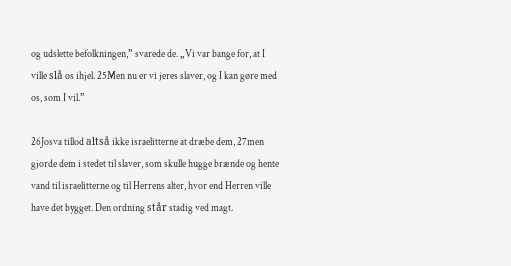og udslette befolkningen,” svarede de. „Vi var bange for, at I ville slå os ihjel. 25Men nu er vi jeres slaver, og I kan gøre med os, som I vil.”

26Josva tillod altså ikke israelitterne at dræbe dem, 27men gjorde dem i stedet til slaver, som skulle hugge brænde og hente vand til israelitterne og til Herrens alter, hvor end Herren ville have det bygget. Den ordning står stadig ved magt.